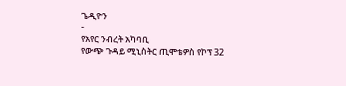ጌዲዮን
-
የአየር ንብረት አካባቢ
የውጭ ጉዳይ ሚኒስትር ጢሞቴዎስ የኮፕ 32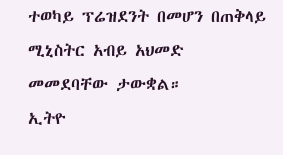ተወካይ ፕሬዝደንት በመሆን በጠቅላይ ሚኒስትር አብይ አህመድ መመደባቸው ታውቋል።
ኢትዮ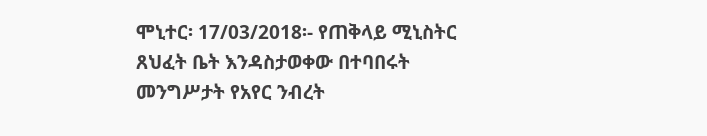ሞኒተር፡ 17/03/2018፡- የጠቅላይ ሚኒስትር ጸህፈት ቤት እንዳስታወቀው በተባበሩት መንግሥታት የአየር ንብረት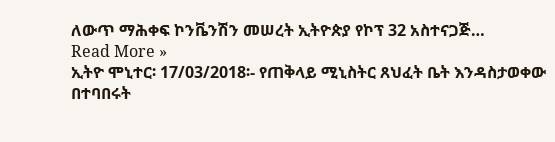ለውጥ ማሕቀፍ ኮንቬንሽን መሠረት ኢትዮጵያ የኮፕ 32 አስተናጋጅ…
Read More »
ኢትዮ ሞኒተር፡ 17/03/2018፡- የጠቅላይ ሚኒስትር ጸህፈት ቤት እንዳስታወቀው በተባበሩት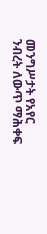መንግሥታት የአየር ንብረት ለውጥ ማሕቀፍ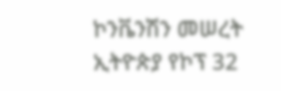ኮንቬንሽን መሠረት ኢትዮጵያ የኮፕ 32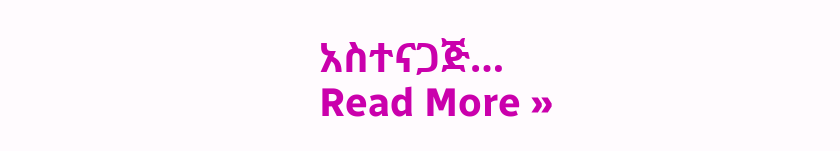አስተናጋጅ…
Read More »